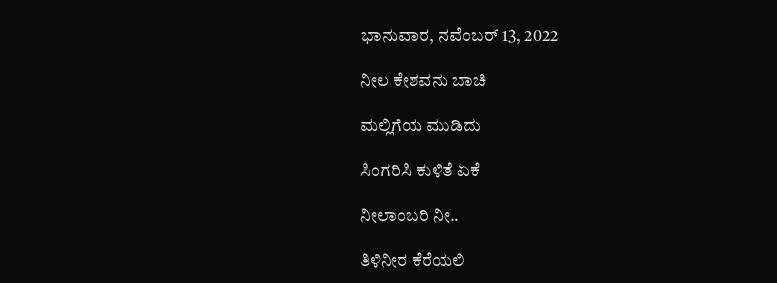ಭಾನುವಾರ, ನವೆಂಬರ್ 13, 2022

ನೀಲ ಕೇಶವನು ಬಾಚಿ

ಮಲ್ಲಿಗೆಯ ಮುಡಿದು

ಸಿಂಗರಿಸಿ ಕುಳಿತೆ ಏಕೆ

ನೀಲಾಂಬರಿ ನೀ..

ತಿಳಿನೀರ ಕೆರೆಯಲಿ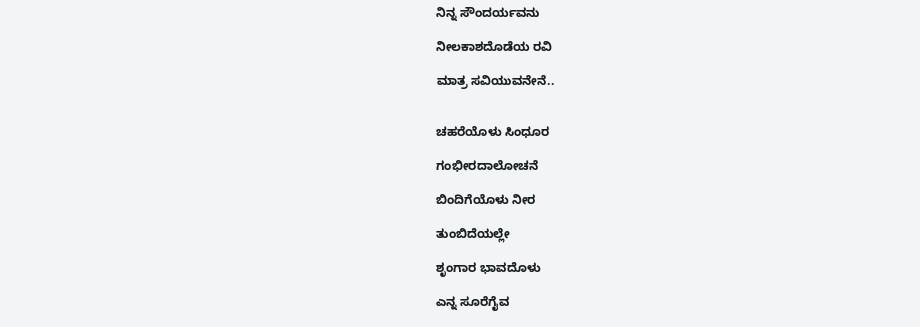ನಿನ್ನ ಸೌಂದರ್ಯವನು

ನೀಲಕಾಶದೊಡೆಯ ರವಿ

ಮಾತ್ರ ಸವಿಯುವನೇನೆ..


ಚಹರೆಯೊಳು ಸಿಂಧೂರ

ಗಂಭೀರದಾಲೋಚನೆ

ಬಿಂದಿಗೆಯೊಳು ನೀರ

ತುಂಬಿದೆಯಲ್ಲೇ

ಶೃಂಗಾರ ಭಾವದೊಳು

ಎನ್ನ ಸೂರೆಗೈವ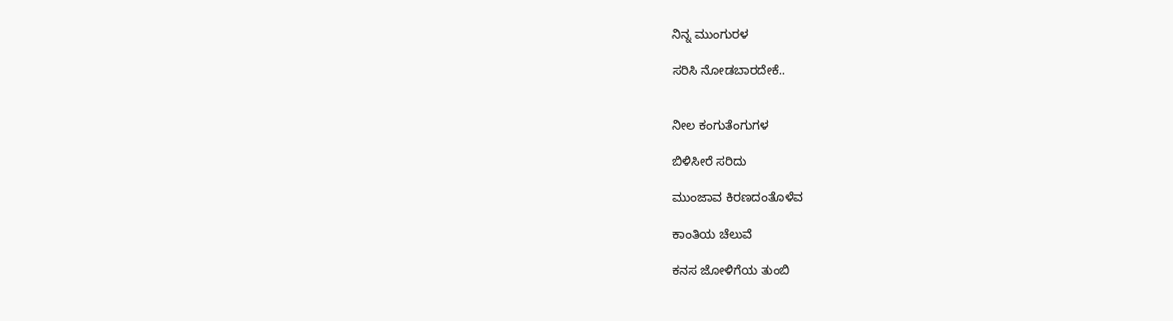ನಿನ್ನ ಮುಂಗುರಳ

ಸರಿಸಿ ನೋಡಬಾರದೇಕೆ..


ನೀಲ ಕಂಗುತೆಂಗುಗಳ

ಬಿಳಿಸೀರೆ ಸರಿದು

ಮುಂಜಾವ ಕಿರಣದಂತೊಳೆವ

ಕಾಂತಿಯ ಚೆಲುವೆ

ಕನಸ ಜೋಳಿಗೆಯ ತುಂಬಿ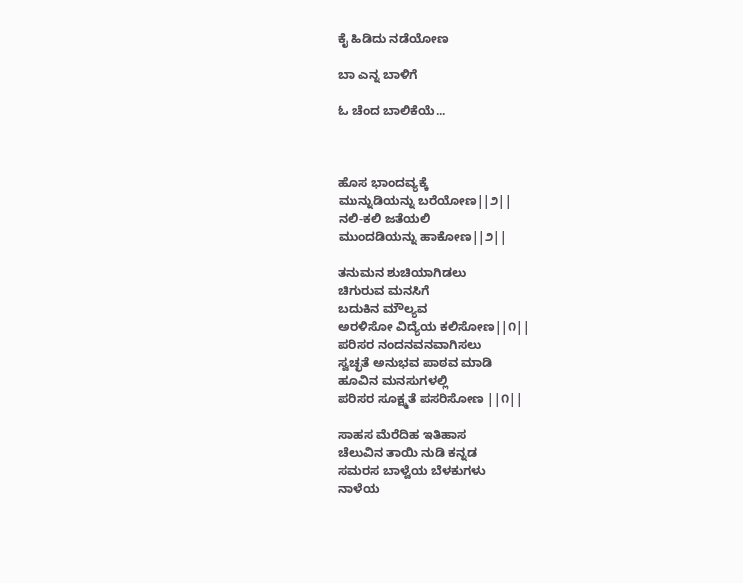ಕೈ ಹಿಡಿದು ನಡೆಯೋಣ

ಬಾ ಎನ್ನ ಬಾಳಿಗೆ

ಓ ಚೆಂದ ಬಾಲಿಕೆಯೆ...



ಹೊಸ ಭಾಂದವ್ಯಕ್ಕೆ
ಮುನ್ನುಡಿಯನ್ನು ಬರೆಯೋಣ||೨||
ನಲಿ-ಕಲಿ ಜತೆಯಲಿ
ಮುಂದಡಿಯನ್ನು ಹಾಕೋಣ||೨||

ತನುಮನ ಶುಚಿಯಾಗಿಡಲು
ಚಿಗುರುವ ಮನಸಿಗೆ
ಬದುಕಿನ ಮೌಲ್ಯವ
ಅರಳಿಸೋ ವಿದ್ಯೆಯ ಕಲಿಸೋಣ||೧||
ಪರಿಸರ ನಂದನವನವಾಗಿಸಲು
ಸ್ವಚ್ಛತೆ ಅನುಭವ ಪಾಠವ ಮಾಡಿ
ಹೂವಿನ ಮನಸುಗಳಲ್ಲಿ
ಪರಿಸರ ಸೂಕ್ಷ್ಮತೆ ಪಸರಿಸೋಣ ||೧||

ಸಾಹಸ ಮೆರೆದಿಹ ಇತಿಹಾಸ
ಚೆಲುವಿನ ತಾಯಿ ನುಡಿ ಕನ್ನಡ
ಸಮರಸ ಬಾಳ್ವೆಯ ಬೆಳಕುಗಳು
ನಾಳೆಯ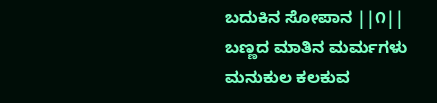ಬದುಕಿನ ಸೋಪಾನ ||೧||
ಬಣ್ಣದ ಮಾತಿನ ಮರ್ಮಗಳು
ಮನುಕುಲ ಕಲಕುವ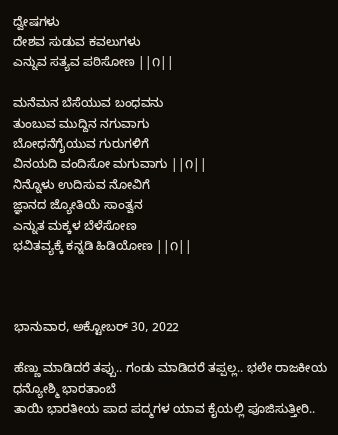ದ್ವೇಷಗಳು
ದೇಶವ ಸುಡುವ ಕವಲುಗಳು
ಎನ್ನುವ ಸತ್ಯವ ಪಠಿಸೋಣ ||೧||

ಮನೆಮನ ಬೆಸೆಯುವ ಬಂಧವನು
ತುಂಬುವ ಮುದ್ದಿನ ನಗುವಾಗು
ಬೋಧನೆಗೈಯುವ ಗುರುಗಳಿಗೆ
ವಿನಯದಿ ವಂದಿಸೋ ಮಗುವಾಗು ||೧||
ನಿನ್ನೊಳು ಉದಿಸುವ ನೋವಿಗೆ
ಜ್ಞಾನದ ಜ್ಯೋತಿಯೆ ಸಾಂತ್ವನ
ಎನ್ನುತ ಮಕ್ಕಳ ಬೆಳೆಸೋಣ
ಭವಿತವ್ಯಕ್ಕೆ ಕನ್ನಡಿ ಹಿಡಿಯೋಣ ||೧||



ಭಾನುವಾರ, ಅಕ್ಟೋಬರ್ 30, 2022

ಹೆಣ್ಣು ಮಾಡಿದರೆ ತಪ್ಪು.. ಗಂಡು ಮಾಡಿದರೆ ತಪ್ಪಲ್ಲ.. ಭಲೇ ರಾಜಕೀಯ
ಧನ್ಯೋಶ್ಮಿ ಭಾರತಾಂಬೆ
ತಾಯಿ ಭಾರತೀಯ ಪಾದ ಪದ್ಮಗಳ ಯಾವ ಕೈಯಲ್ಲಿ ಪೂಜಿಸುತ್ತೀರಿ..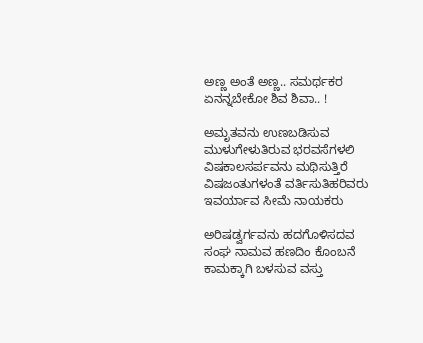ಅಣ್ಣ ಅಂತೆ ಅಣ್ಣ.. ಸಮರ್ಥಕರ ಏನನ್ನಬೇಕೋ ಶಿವ ಶಿವಾ.. !

ಅಮೃತವನು ಉಣಬಡಿಸುವ
ಮುಳುಗೇಳುತಿರುವ ಭರವಸೆಗಳಲಿ
ವಿಷಕಾಲಸರ್ಪವನು ಮಥಿಸುತ್ತಿರೆ
ವಿಷಜಂತುಗಳಂತೆ ವರ್ತಿಸುತಿಹರಿವರು
ಇವರ್ಯಾವ ಸೀಮೆ ನಾಯಕರು

ಅರಿಷಡ್ವರ್ಗವನು ಹದಗೊಳಿಸದವ
ಸಂಘ ನಾಮವ ಹಣದಿಂ ಕೊಂಬನೆ
ಕಾಮಕ್ಕಾಗಿ ಬಳಸುವ ವಸ್ತು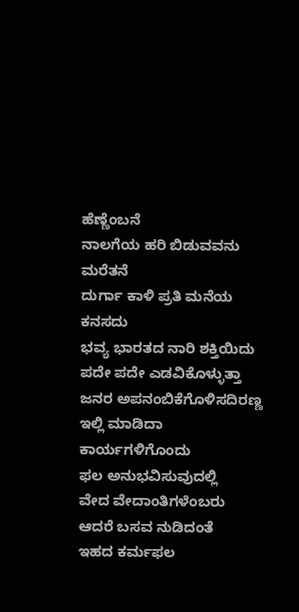ಹೆಣ್ಣೆಂಬನೆ
ನಾಲಗೆಯ ಹರಿ ಬಿಡುವವನು ಮರೆತನೆ
ದುರ್ಗಾ ಕಾಳಿ ಪ್ರತಿ ಮನೆಯ ಕನಸದು
ಭವ್ಯ ಭಾರತದ ನಾರಿ ಶಕ್ತಿಯಿದು
ಪದೇ ಪದೇ ಎಡವಿಕೊಳ್ಳುತ್ತಾ
ಜನರ ಅಪನಂಬಿಕೆಗೊಳಿಸದಿರಣ್ಣ
ಇಲ್ಲಿ ಮಾಡಿದಾ ಕಾರ್ಯಗಳಿಗೊಂದು
ಫಲ ಅನುಭವಿಸುವುದಲ್ಲಿ
ವೇದ ವೇದಾಂತಿಗಳೆಂಬರು
ಆದರೆ ಬಸವ ನುಡಿದಂತೆ
ಇಹದ ಕರ್ಮಫಲ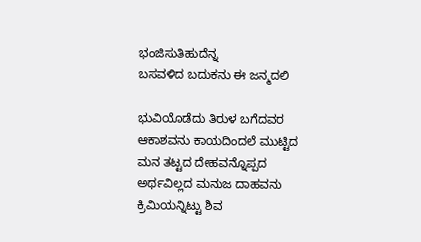ಭಂಜಿಸುತಿಹುದೆನ್ನ
ಬಸವಳಿದ ಬದುಕನು ಈ ಜನ್ಮದಲಿ

ಭುವಿಯೊಡೆದು ತಿರುಳ ಬಗೆದವರ
ಆಕಾಶವನು ಕಾಯದಿಂದಲೆ ಮುಟ್ಟಿದ
ಮನ ತಟ್ಟದ ದೇಹವನ್ನೊಪ್ಪದ
ಅರ್ಥವಿಲ್ಲದ ಮನುಜ ದಾಹವನು
ಕ್ರಿಮಿಯನ್ನಿಟ್ಟು ಶಿವ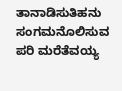ತಾನಾಡಿಸುತಿಹನು
ಸಂಗಮನೊಲಿಸುವ ಪರಿ ಮರೆತೆವಯ್ಯ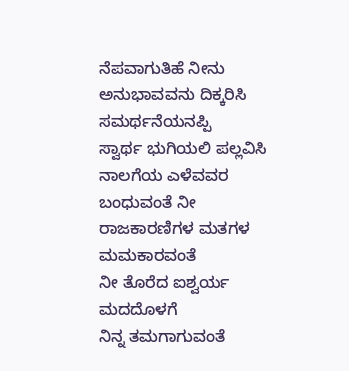ನೆಪವಾಗುತಿಹೆ ನೀನು
ಅನುಭಾವವನು ದಿಕ್ಕರಿಸಿ ಸಮರ್ಥನೆಯನಪ್ಪಿ
ಸ್ವಾರ್ಥ ಭುಗಿಯಲಿ ಪಲ್ಲವಿಸಿ
ನಾಲಗೆಯ ಎಳೆವವರ ಬಂಧುವಂತೆ ನೀ
ರಾಜಕಾರಣಿಗಳ ಮತಗಳ ಮಮಕಾರವಂತೆ
ನೀ ತೊರೆದ ಐಶ್ವರ್ಯ ಮದದೊಳಗೆ
ನಿನ್ನ ತಮಗಾಗುವಂತೆ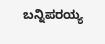ಬನ್ನಿಪರಯ್ಯ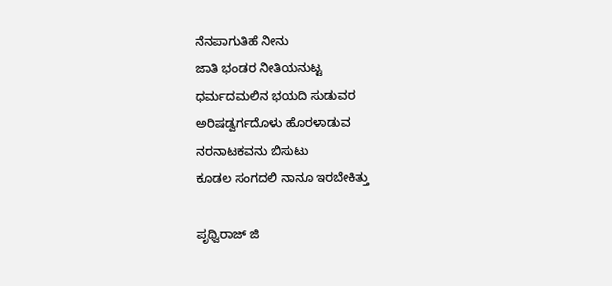ನೆನಪಾಗುತಿಹೆ ನೀನು
ಜಾತಿ ಭಂಡರ ನೀತಿಯನುಟ್ಟ
ಧರ್ಮದಮಲಿನ ಭಯದಿ ಸುಡುವರ
ಅರಿಷಡ್ವರ್ಗದೊಳು ಹೊರಳಾಡುವ
ನರನಾಟಕವನು ಬಿಸುಟು
ಕೂಡಲ ಸಂಗದಲಿ ನಾನೂ ಇರಬೇಕಿತ್ತು

ಪೃಥ್ವಿರಾಜ್ ಜಿ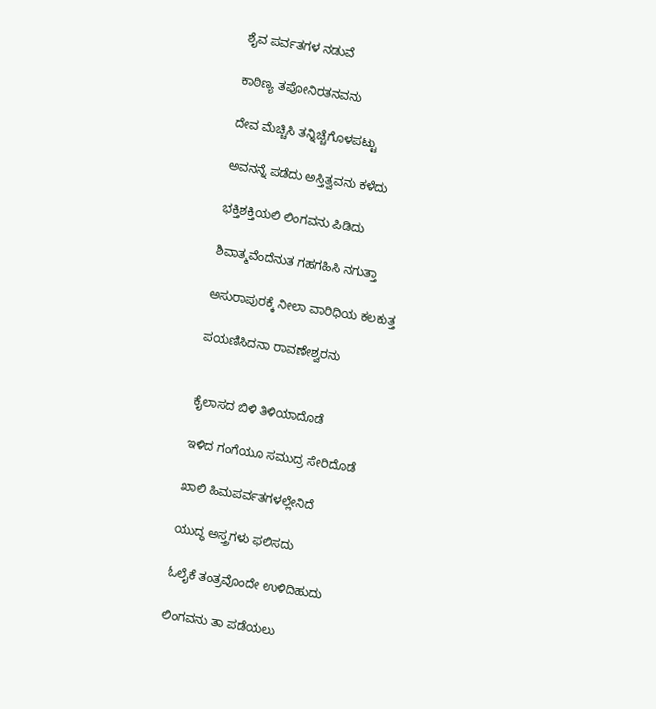ಶೈವ ಪರ್ವತಗಳ ನಡುವೆ

ಕಾಠಿಣ್ಯ ತಪೋನಿರತನವನು

ದೇವ ಮೆಚ್ಚಿಸಿ ತನ್ನಿಚ್ಚೆಗೊಳಪಟ್ಟು

ಅವನನ್ನೆ ಪಡೆದು ಅಸ್ತಿತ್ವವನು ಕಳೆದು

ಭಕ್ತಿಶಕ್ತಿಯಲಿ ಲಿಂಗವನು ಪಿಡಿದು

ಶಿವಾತ್ಮವೆಂದೆನುತ ಗಹಗಹಿಸಿ ನಗುತ್ತಾ

ಅಸುರಾಪುರಕ್ಕೆ ನೀಲಾ ವಾರಿಧಿಯ ಕಲಕುತ್ತ

ಪಯಣಿಸಿದನಾ ರಾವಣೇಶ್ವರನು


ಕೈಲಾಸದ ಬಿಳಿ ತಿಳಿಯಾದೊಡೆ

ಇಳಿದ ಗಂಗೆಯೂ ಸಮುದ್ರ ಸೇರಿದೊಡೆ

ಖಾಲಿ ಹಿಮಪರ್ವತಗಳಲ್ಲೇನಿದೆ

ಯುದ್ಧ ಅಸ್ತ್ರಗಳು ಫಲಿಸದು

ಓಲೈಕೆ ತಂತ್ರವೊಂದೇ ಉಳಿದಿಹುದು

ಲಿಂಗವನು ತಾ ಪಡೆಯಲು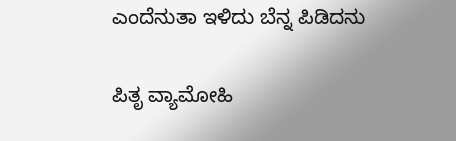ಎಂದೆನುತಾ ಇಳಿದು ಬೆನ್ನ ಪಿಡಿದನು

ಪಿತೃ ವ್ಯಾಮೋಹಿ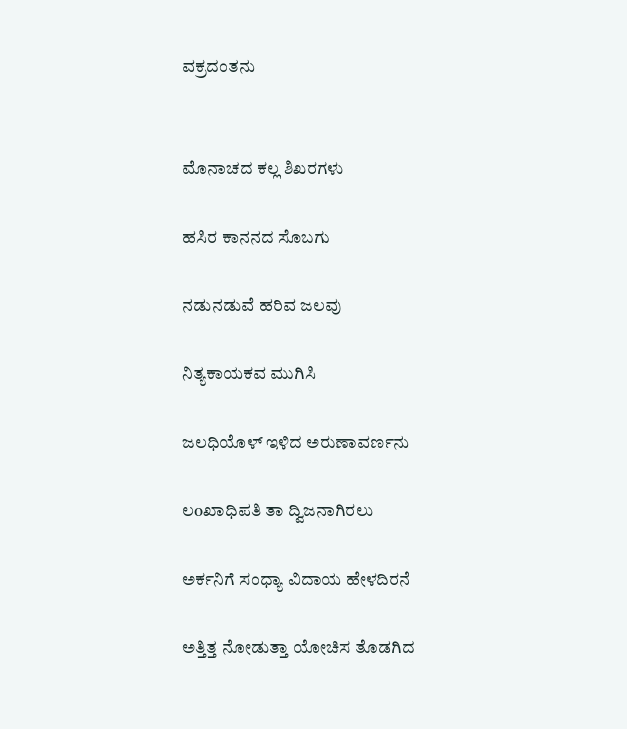ವಕ್ರದಂತನು


ಮೊನಾಚದ ಕಲ್ಲ ಶಿಖರಗಳು

ಹಸಿರ ಕಾನನದ ಸೊಬಗು

ನಡುನಡುವೆ ಹರಿವ ಜಲವು

ನಿತ್ಯಕಾಯಕವ ಮುಗಿಸಿ

ಜಲಧಿಯೊಳ್ ಇಳಿದ ಅರುಣಾವರ್ಣನು

ಲoಖಾಧಿಪತಿ ತಾ ದ್ವಿಜನಾಗಿರಲು

ಅರ್ಕನಿಗೆ ಸಂಧ್ಯಾ ವಿದಾಯ ಹೇಳದಿರನೆ

ಅತ್ತಿತ್ತ ನೋಡುತ್ತಾ ಯೋಚಿಸ ತೊಡಗಿದ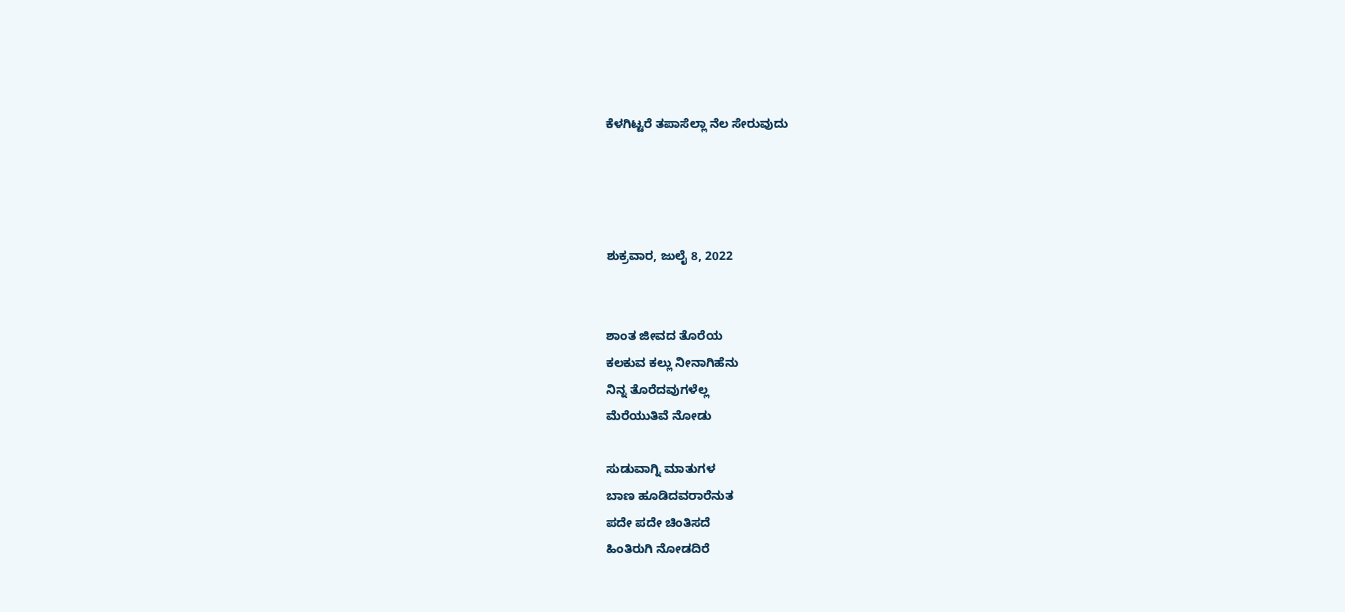ಕೆಳಗಿಟ್ಟರೆ ತಪಾಸೆಲ್ಲಾ ನೆಲ ಸೇರುವುದು




ಶುಕ್ರವಾರ, ಜುಲೈ 8, 2022


ಶಾಂತ ಜೀವದ ತೊರೆಯ
ಕಲಕುವ ಕಲ್ಲು ನೀನಾಗಿಹೆನು
ನಿನ್ನ ತೊರೆದವುಗಳೆಲ್ಲ
ಮೆರೆಯುತಿವೆ ನೋಡು

ಸುಡುವಾಗ್ನಿ ಮಾತುಗಳ
ಬಾಣ ಹೂಡಿದವರಾರೆನುತ
ಪದೇ ಪದೇ ಚಿಂತಿಸದೆ
ಹಿಂತಿರುಗಿ ನೋಡದಿರೆ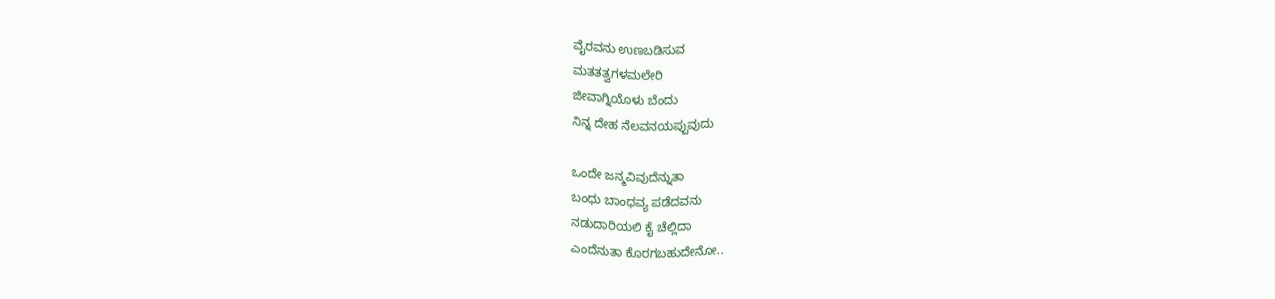ವೈರವನು ಉಣಬಡಿಸುವ
ಮತತತ್ವಗಳಮಲೇರಿ
ಜೀವಾಗ್ನಿಯೊಳು ಬೆಂದು
ನಿನ್ನ ದೇಹ ನೆಲವನಯಪ್ಪುವುದು

ಒಂದೇ ಜನ್ಮವಿವುದೆನ್ನುತಾ
ಬಂಧು ಬಾಂಧವ್ಯ ಪಡೆದವನು
ನಡುದಾರಿಯಲಿ ಕೈ ಚೆಲ್ಲಿದಾ
ಎಂದೆನುತಾ ಕೊರಗಬಹುದೇನೋ..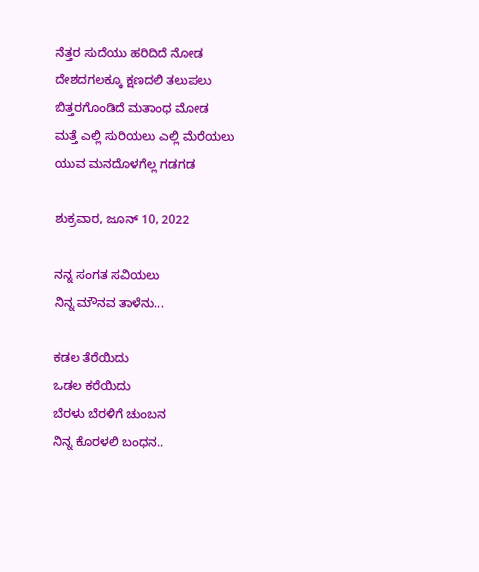ನೆತ್ತರ ಸುದೆಯು ಹರಿದಿದೆ ನೋಡ
ದೇಶದಗಲಕ್ಕೂ ಕ್ಷಣದಲಿ ತಲುಪಲು
ಬಿತ್ತರಗೊಂಡಿದೆ ಮತಾಂಧ ಮೋಡ
ಮತ್ತೆ ಎಲ್ಲಿ ಸುರಿಯಲು ಎಲ್ಲಿ ಮೆರೆಯಲು
ಯುವ ಮನದೊಳಗೆಲ್ಲ ಗಡಗಡ

ಶುಕ್ರವಾರ, ಜೂನ್ 10, 2022

ನನ್ನ ಸಂಗತ ಸವಿಯಲು
ನಿನ್ನ ಮೌನವ ತಾಳೆನು...

ಕಡಲ ತೆರೆಯಿದು
ಒಡಲ ಕರೆಯಿದು
ಬೆರಳು ಬೆರಳಿಗೆ ಚುಂಬನ
ನಿನ್ನ ಕೊರಳಲಿ ಬಂಧನ..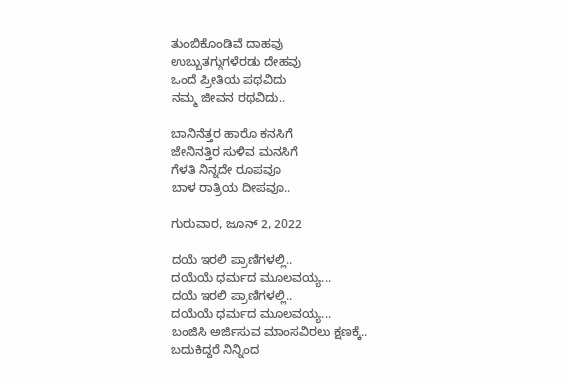ತುಂಬಿಕೊಂಡಿವೆ ದಾಹವು
ಉಬ್ಬುತಗ್ಗುಗಳೆರಡು ದೇಹವು
ಒಂದೆ ಪ್ರೀತಿಯ ಪಥವಿದು
ನಮ್ಮ ಜೀವನ ರಥವಿದು..

ಬಾನಿನೆತ್ತರ ಹಾರೊ ಕನಸಿಗೆ
ಜೇನಿನತ್ತಿರ ಸುಳಿವ ಮನಸಿಗೆ
ಗೆಳತಿ ನಿನ್ನದೇ ರೂಪವೂ
ಬಾಳ ರಾತ್ರಿಯ ದೀಪವೂ..

ಗುರುವಾರ, ಜೂನ್ 2, 2022

ದಯೆ ಇರಲಿ ಪ್ರಾಣಿಗಳಲ್ಲಿ..
ದಯೆಯೆ ಧರ್ಮದ ಮೂಲವಯ್ಯ...
ದಯೆ ಇರಲಿ ಪ್ರಾಣಿಗಳಲ್ಲಿ..
ದಯೆಯೆ ಧರ್ಮದ ಮೂಲವಯ್ಯ...
ಬಂಜಿಸಿ ಅರ್ಜಿಸುವ ಮಾಂಸವಿರಲು ಕ್ಷಣಕ್ಕೆ..
ಬದುಕಿದ್ದರೆ ನಿನ್ನಿಂದ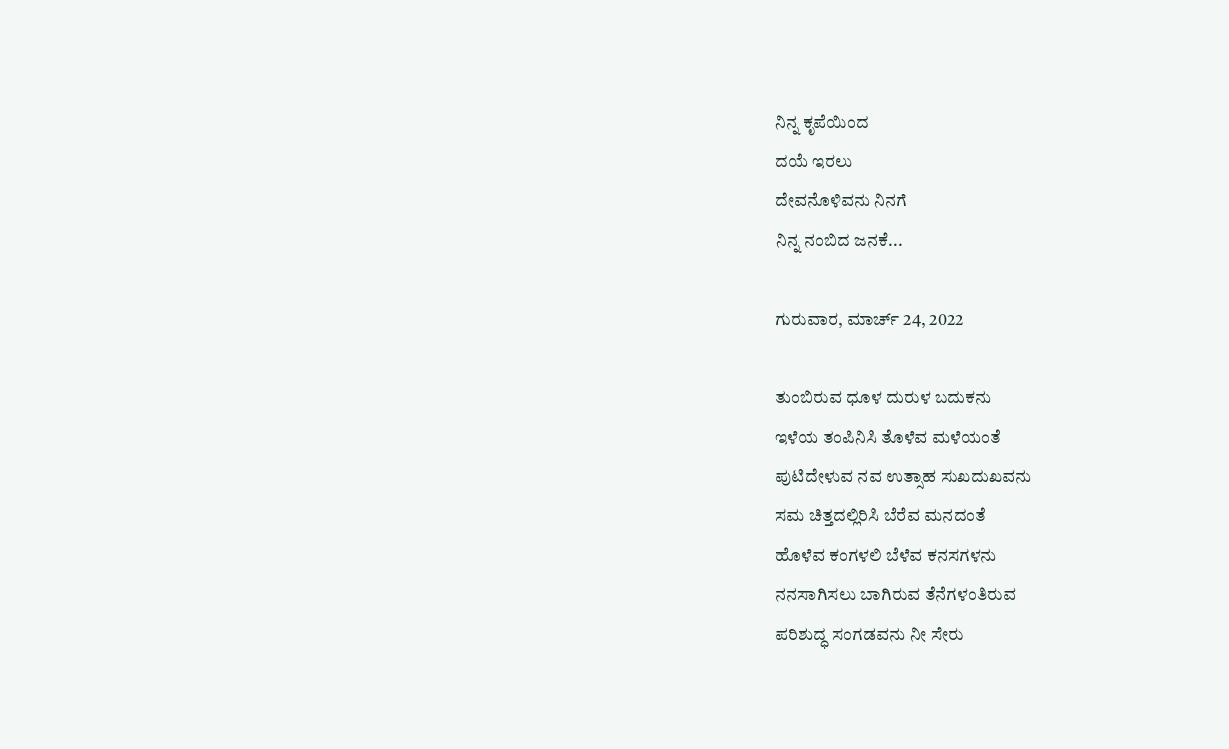ನಿನ್ನ ಕೃಪೆಯಿಂದ
ದಯೆ ಇರಲು
ದೇವನೊಳಿವನು ನಿನಗೆ
ನಿನ್ನ ನಂಬಿದ ಜನಕೆ...

ಗುರುವಾರ, ಮಾರ್ಚ್ 24, 2022

ತುಂಬಿರುವ ಧೂಳ ದುರುಳ ಬದುಕನು
ಇಳೆಯ ತಂಪಿನಿಸಿ ತೊಳೆವ ಮಳೆಯಂತೆ
ಪುಟಿದೇಳುವ ನವ ಉತ್ಸಾಹ ಸುಖದುಖವನು
ಸಮ ಚಿತ್ತದಲ್ಲಿರಿಸಿ ಬೆರೆವ ಮನದಂತೆ
ಹೊಳೆವ ಕಂಗಳಲಿ ಬೆಳೆವ ಕನಸಗಳನು
ನನಸಾಗಿಸಲು ಬಾಗಿರುವ ತೆನೆಗಳಂತಿರುವ
ಪರಿಶುದ್ಧ ಸಂಗಡವನು ನೀ ಸೇರು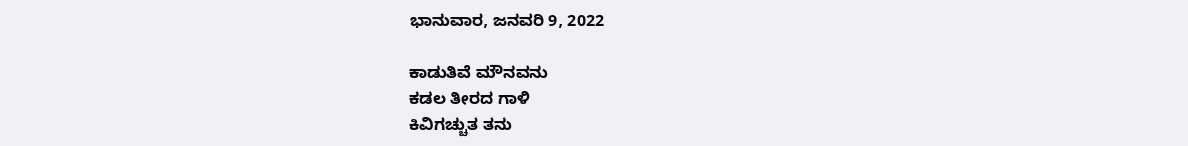ಭಾನುವಾರ, ಜನವರಿ 9, 2022

ಕಾಡುತಿವೆ ಮೌನವನು
ಕಡಲ ತೀರದ ಗಾಳಿ
ಕಿವಿಗಚ್ಚುತ ತನು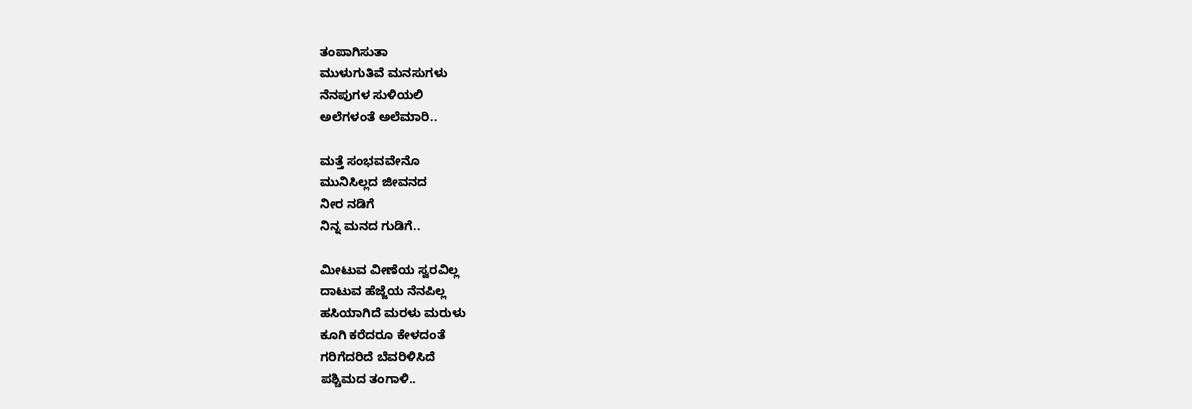ತಂಪಾಗಿಸುತಾ
ಮುಳುಗುತಿವೆ ಮನಸುಗಳು
ನೆನಪುಗಳ ಸುಳಿಯಲಿ
ಅಲೆಗಳಂತೆ ಅಲೆಮಾರಿ..

ಮತ್ತೆ ಸಂಭವವೇನೊ
ಮುನಿಸಿಲ್ಲದ ಜೀವನದ
ನೀರ ನಡಿಗೆ
ನಿನ್ನ ಮನದ ಗುಡಿಗೆ..

ಮೀಟುವ ವೀಣೆಯ ಸ್ವರವಿಲ್ಲ
ದಾಟುವ ಹೆಜ್ಜೆಯ ನೆನಪಿಲ್ಲ
ಹಸಿಯಾಗಿದೆ ಮರಳು ಮರುಳು
ಕೂಗಿ ಕರೆದರೂ ಕೇಳದಂತೆ
ಗರಿಗೆದರಿದೆ ಬೆವರಿಳಿಸಿದೆ
ಪಶ್ಚಿಮದ ತಂಗಾಳಿ..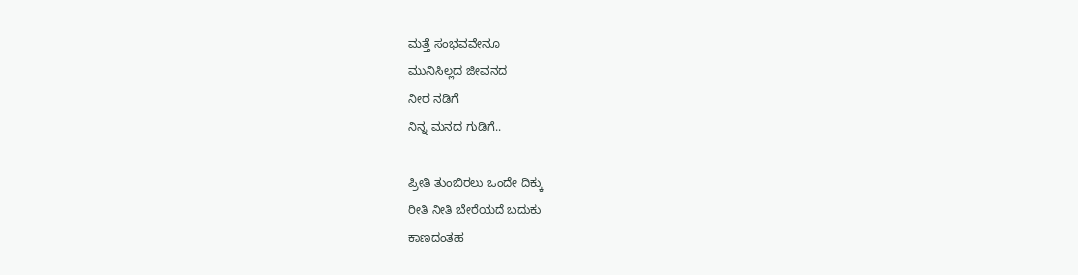ಮತ್ತೆ ಸಂಭವವೇನೂ
ಮುನಿಸಿಲ್ಲದ ಜೀವನದ
ನೀರ ನಡಿಗೆ
ನಿನ್ನ ಮನದ ಗುಡಿಗೆ..

ಪ್ರೀತಿ ತುಂಬಿರಲು ಒಂದೇ ದಿಕ್ಕು
ರೀತಿ ನೀತಿ ಬೇರೆಯದೆ ಬದುಕು
ಕಾಣದಂತಹ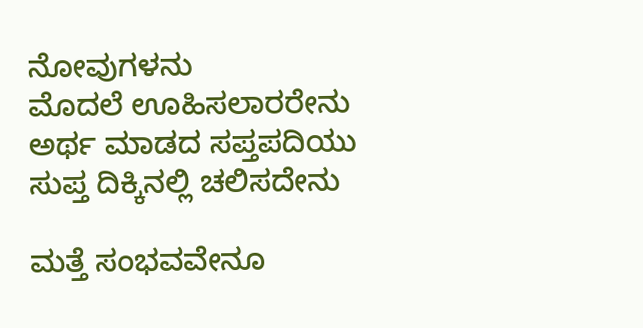ನೋವುಗಳನು
ಮೊದಲೆ ಊಹಿಸಲಾರರೇನು
ಅರ್ಥ ಮಾಡದ ಸಪ್ತಪದಿಯು
ಸುಪ್ತ ದಿಕ್ಕಿನಲ್ಲಿ ಚಲಿಸದೇನು

ಮತ್ತೆ ಸಂಭವವೇನೂ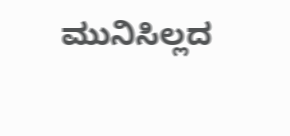ಮುನಿಸಿಲ್ಲದ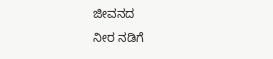ಜೀವನದ
ನೀರ ನಡಿಗೆ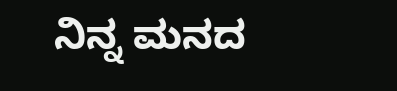ನಿನ್ನ ಮನದ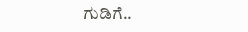ಗುಡಿಗೆ..